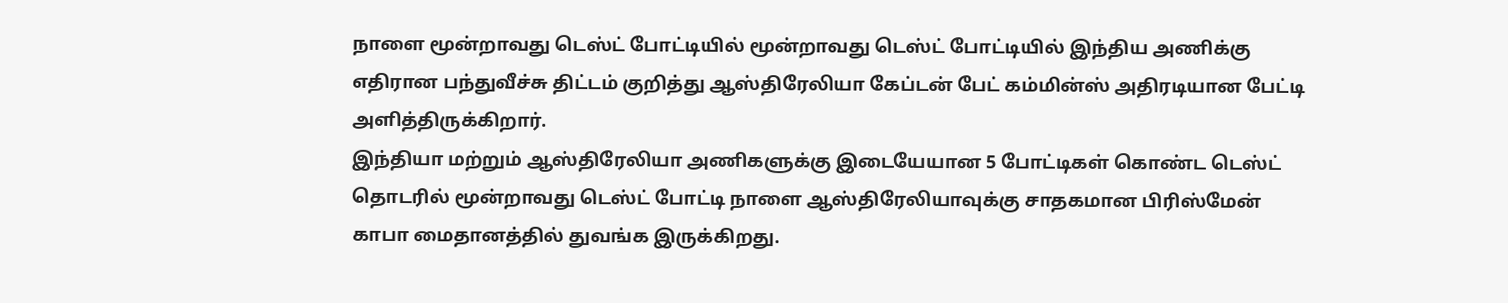நாளை மூன்றாவது டெஸ்ட் போட்டியில் மூன்றாவது டெஸ்ட் போட்டியில் இந்திய அணிக்கு எதிரான பந்துவீச்சு திட்டம் குறித்து ஆஸ்திரேலியா கேப்டன் பேட் கம்மின்ஸ் அதிரடியான பேட்டி அளித்திருக்கிறார்.
இந்தியா மற்றும் ஆஸ்திரேலியா அணிகளுக்கு இடையேயான 5 போட்டிகள் கொண்ட டெஸ்ட் தொடரில் மூன்றாவது டெஸ்ட் போட்டி நாளை ஆஸ்திரேலியாவுக்கு சாதகமான பிரிஸ்மேன் காபா மைதானத்தில் துவங்க இருக்கிறது.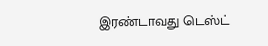இரண்டாவது டெஸ்ட்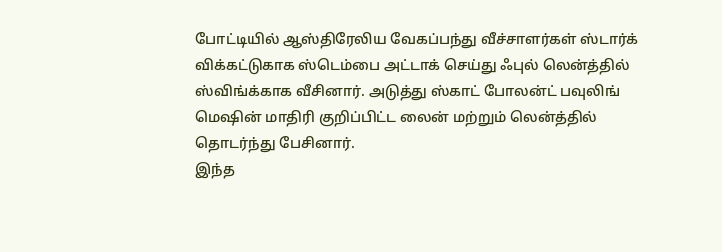போட்டியில் ஆஸ்திரேலிய வேகப்பந்து வீச்சாளர்கள் ஸ்டார்க் விக்கட்டுகாக ஸ்டெம்பை அட்டாக் செய்து ஃபுல் லென்த்தில் ஸ்விங்க்காக வீசினார். அடுத்து ஸ்காட் போலன்ட் பவுலிங் மெஷின் மாதிரி குறிப்பிட்ட லைன் மற்றும் லென்த்தில் தொடர்ந்து பேசினார்.
இந்த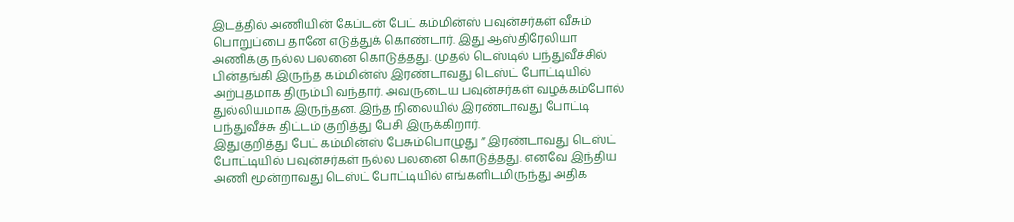இடத்தில் அணியின் கேப்டன் பேட் கம்மின்ஸ் பவுன்சர்கள் வீசும் பொறுப்பை தானே எடுத்துக் கொண்டார். இது ஆஸ்திரேலியா அணிக்கு நல்ல பலனை கொடுத்தது. முதல் டெஸ்டில் பந்துவீச்சில் பின்தங்கி இருந்த கம்மின்ஸ் இரண்டாவது டெஸ்ட் போட்டியில் அற்புதமாக திரும்பி வந்தார். அவருடைய பவுன்சர்கள் வழக்கம்போல் துல்லியமாக இருந்தன. இந்த நிலையில் இரண்டாவது போட்டி பந்துவீச்சு திட்டம் குறித்து பேசி இருக்கிறார்.
இதுகுறித்து பேட் கம்மின்ஸ் பேசும்பொழுது ” இரண்டாவது டெஸ்ட் போட்டியில் பவுன்சர்கள் நல்ல பலனை கொடுத்தது. எனவே இந்திய அணி மூன்றாவது டெஸ்ட் போட்டியில் எங்களிடமிருந்து அதிக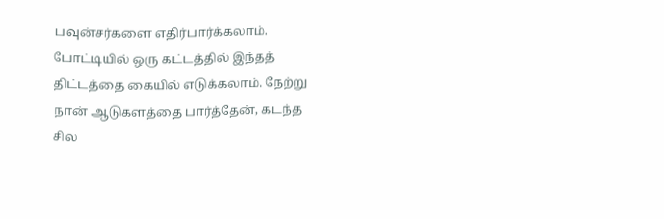பவுன்சர்களை எதிர்பார்க்கலாம். போட்டியில் ஒரு கட்டத்தில் இந்தத் திட்டத்தை கையில் எடுக்கலாம். நேற்று நான் ஆடுகளத்தை பார்த்தேன், கடந்த சில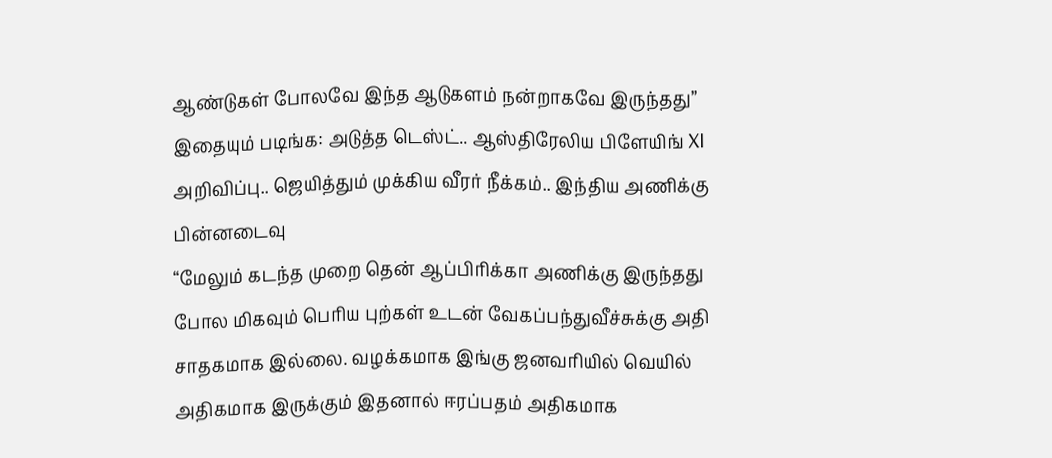ஆண்டுகள் போலவே இந்த ஆடுகளம் நன்றாகவே இருந்தது”
இதையும் படிங்க: அடுத்த டெஸ்ட்.. ஆஸ்திரேலிய பிளேயிங் XI அறிவிப்பு.. ஜெயித்தும் முக்கிய வீரர் நீக்கம்.. இந்திய அணிக்கு பின்னடைவு
“மேலும் கடந்த முறை தென் ஆப்பிரிக்கா அணிக்கு இருந்தது போல மிகவும் பெரிய புற்கள் உடன் வேகப்பந்துவீச்சுக்கு அதி சாதகமாக இல்லை. வழக்கமாக இங்கு ஜனவரியில் வெயில் அதிகமாக இருக்கும் இதனால் ஈரப்பதம் அதிகமாக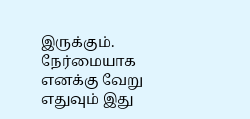இருக்கும். நேர்மையாக எனக்கு வேறு எதுவும் இது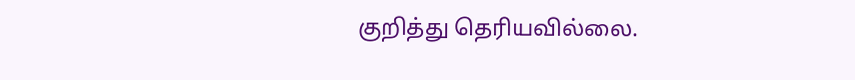குறித்து தெரியவில்லை.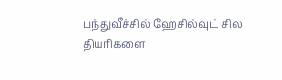பந்துவீச்சில் ஹேசில்வுட் சில தியரிகளை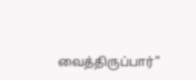வைத்திருப்பார்”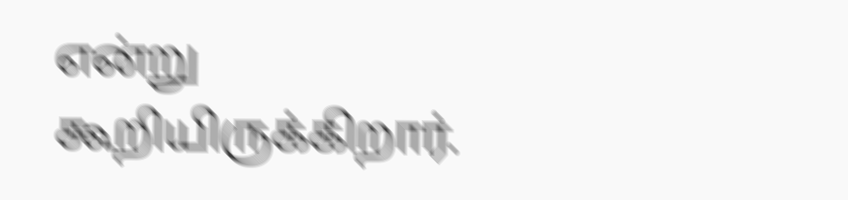என்று கூறியிருக்கிறார்.